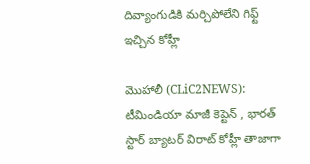దివ్యాంగుడికి మ‌ర్చిపోలేని గిఫ్ట్ ఇచ్చిన కోహ్లీ

మొహాలీ (CLiC2NEWS): టీమిండియా మాజీ కెప్టెన్ , భార‌త్ స్టార్ బ్యాట‌ర్ విరాట్ కోహ్లీ తాజాగా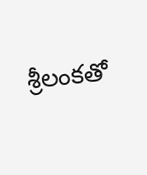శ్రీ‌లంక‌తో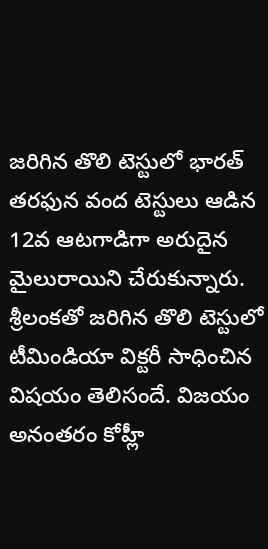జ‌రిగిన తొలి టెస్టులో భార‌త్ త‌ర‌ఫున వంద టెస్టులు ఆడిన 12వ ఆట‌గాడిగా అరుదైన మైలురాయిని చేరుకున్నారు. శ్రీ‌లంక‌తో జ‌రిగిన తొలి టెస్టులో టీమిండియా విక్ట‌రీ సాధించిన విష‌యం తెలిసందే. విజ‌యం అనంత‌రం కోహ్లీ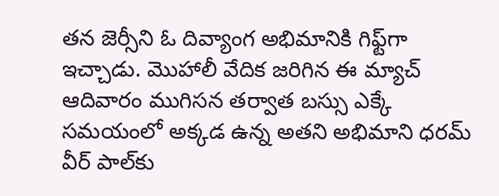త‌న జెర్సీని ఓ దివ్యాంగ అభిమానికి గిఫ్ట్‌గా ఇచ్చాడు. మొహాలీ వేదిక జ‌రిగిన ఈ మ్యాచ్ ఆదివారం ముగిస‌న త‌ర్వాత బ‌స్సు ఎక్కే స‌మ‌యంలో అక్క‌డ ఉన్న అత‌ని అభిమాని ధ‌ర‌మ్ వీర్ పాల్‌కు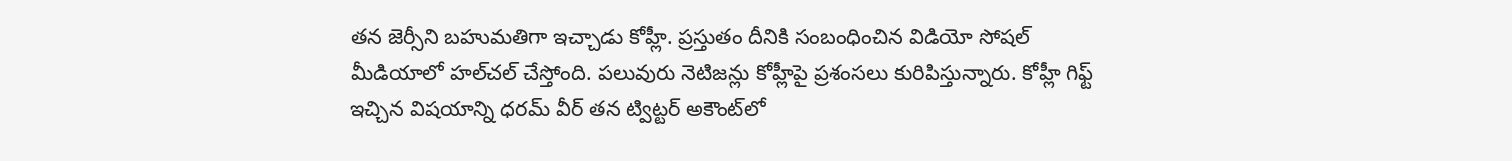త‌న జెర్సీని బ‌హుమ‌తిగా ఇచ్చాడు కోహ్లీ. ప్ర‌స్తుతం దీనికి సంబంధించిన విడియో సోష‌ల్‌
మీడియాలో హ‌ల్‌చ‌ల్ చేస్తోంది. ప‌లువురు నెటిజ‌న్లు కోహ్లీపై ప్ర‌శంస‌లు కురిపిస్తున్నారు. కోహ్లీ గిఫ్ట్ ఇచ్చిన విష‌యాన్ని ధ‌ర‌మ్ వీర్ త‌న ట్విట్ట‌ర్ అకౌంట్‌లో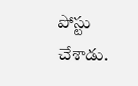పోస్టు చేశాడు.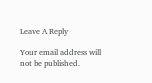Leave A Reply

Your email address will not be published.